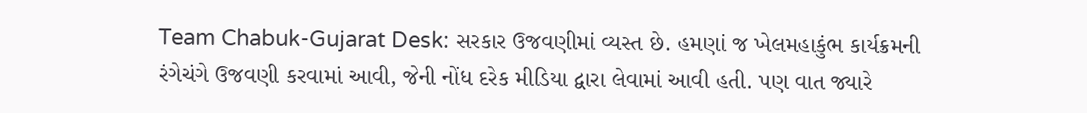Team Chabuk-Gujarat Desk: સરકાર ઉજવણીમાં વ્યસ્ત છે. હમણાં જ ખેલમહાકુંભ કાર્યક્રમની રંગેચંગે ઉજવણી કરવામાં આવી, જેની નોંધ દરેક મીડિયા દ્વારા લેવામાં આવી હતી. પણ વાત જ્યારે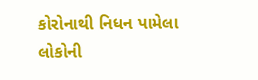કોરોનાથી નિધન પામેલા લોકોની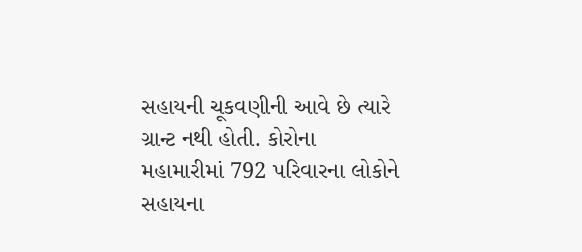સહાયની ચૂકવણીની આવે છે ત્યારે ગ્રાન્ટ નથી હોતી. કોરોના મહામારીમાં 792 પરિવારના લોકોને સહાયના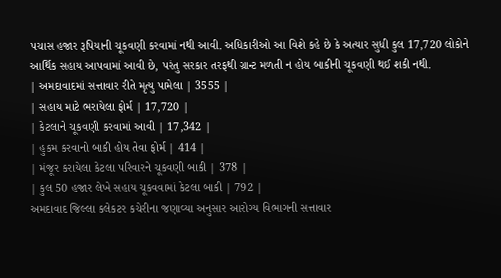પચાસ હજાર રૂપિયાની ચૂકવણી કરવામાં નથી આવી. અધિકારીઓ આ વિશે કહે છે કે અત્યાર સુધી કુલ 17,720 લોકોને આર્થિક સહાય આપવામાં આવી છે, પરંતુ સરકાર તરફથી ગ્રાન્ટ મળતી ન હોય બાકીની ચૂકવણી થઈ શકી નથી.
| અમદાવાદમાં સત્તાવાર રીતે મૃત્યુ પામેલા | 3555 |
| સહાય માટે ભરાયેલા ફોર્મ | 17,720 |
| કેટલાને ચૂકવણી કરવામાં આવી | 17,342 |
| હુકમ કરવાનો બાકી હોય તેવા ફોર્મ | 414 |
| મંજૂર કરાયેલા કેટલા પરિવારને ચૂકવણી બાકી | 378 |
| કુલ 50 હજાર લેખે સહાય ચૂકવવામાં કેટલા બાકી | 792 |
અમદાવાદ જિલ્લા કલેકટર કચેરીના જણાવ્યા અનુસાર આરોગ્ય વિભાગની સત્તાવાર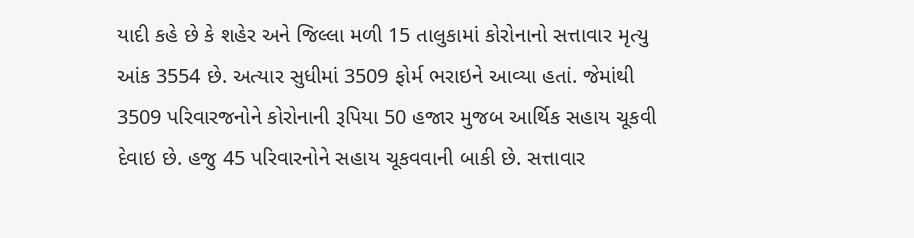યાદી કહે છે કે શહેર અને જિલ્લા મળી 15 તાલુકામાં કોરોનાનો સત્તાવાર મૃત્યુ આંક 3554 છે. અત્યાર સુધીમાં 3509 ફોર્મ ભરાઇને આવ્યા હતાં. જેમાંથી 3509 પરિવારજનોને કોરોનાની રૂપિયા 50 હજાર મુજબ આર્થિક સહાય ચૂકવી દેવાઇ છે. હજુ 45 પરિવારનોને સહાય ચૂકવવાની બાકી છે. સત્તાવાર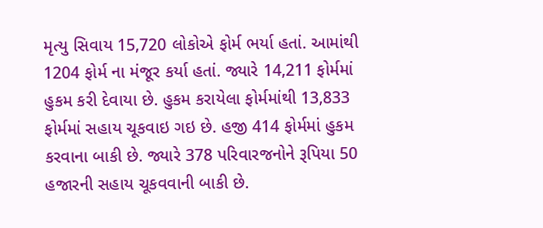મૃત્યુ સિવાય 15,720 લોકોએ ફોર્મ ભર્યા હતાં. આમાંથી 1204 ફોર્મ ના મંજૂર કર્યા હતાં. જ્યારે 14,211 ફોર્મમાં હુકમ કરી દેવાયા છે. હુકમ કરાયેલા ફોર્મમાંથી 13,833 ફોર્મમાં સહાય ચૂકવાઇ ગઇ છે. હજી 414 ફોર્મમાં હુકમ કરવાના બાકી છે. જ્યારે 378 પરિવારજનોને રૂપિયા 50 હજારની સહાય ચૂકવવાની બાકી છે.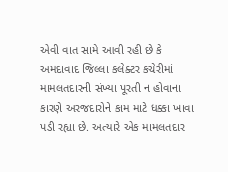એવી વાત સામે આવી રહી છે કે અમદાવાદ જિલ્લા કલેક્ટર કચેરીમાં મામલતદારની સંખ્યા પૂરતી ન હોવાના કારણે અરજદારોને કામ માટે ધક્કા ખાવા પડી રહ્યા છે. અત્યારે એક મામલતદાર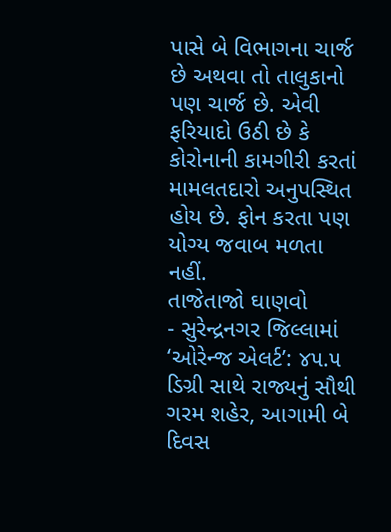પાસે બે વિભાગના ચાર્જ છે અથવા તો તાલુકાનો પણ ચાર્જ છે. એવી ફરિયાદો ઉઠી છે કે કોરોનાની કામગીરી કરતાં મામલતદારો અનુપસ્થિત હોય છે. ફોન કરતા પણ યોગ્ય જવાબ મળતા નહીં.
તાજેતાજો ઘાણવો
- સુરેન્દ્રનગર જિલ્લામાં ‘ઓરેન્જ એલર્ટ’: ૪૫.૫ ડિગ્રી સાથે રાજ્યનું સૌથી ગરમ શહેર, આગામી બે દિવસ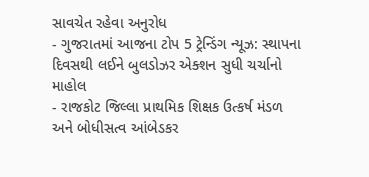સાવચેત રહેવા અનુરોધ
- ગુજરાતમાં આજના ટોપ 5 ટ્રેન્ડિંગ ન્યૂઝ: સ્થાપના દિવસથી લઈને બુલડોઝર એક્શન સુધી ચર્ચાનો માહોલ
- રાજકોટ જિલ્લા પ્રાથમિક શિક્ષક ઉત્કર્ષ મંડળ અને બોધીસત્વ આંબેડકર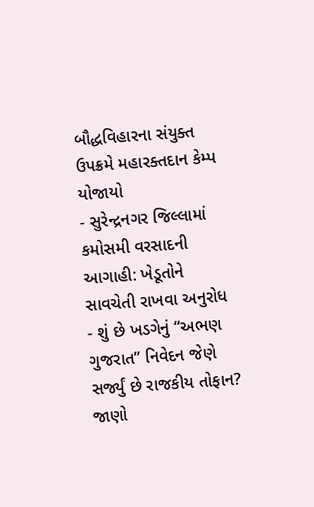બૌદ્ધવિહારના સંયુક્ત ઉપક્રમે મહારક્તદાન કેમ્પ યોજાયો
- સુરેન્દ્રનગર જિલ્લામાં કમોસમી વરસાદની આગાહી: ખેડૂતોને સાવચેતી રાખવા અનુરોધ
- શું છે ખડગેનું “અભણ ગુજરાત” નિવેદન જેણે સર્જ્યું છે રાજકીય તોફાન? જાણો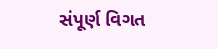સંપૂર્ણ વિગત